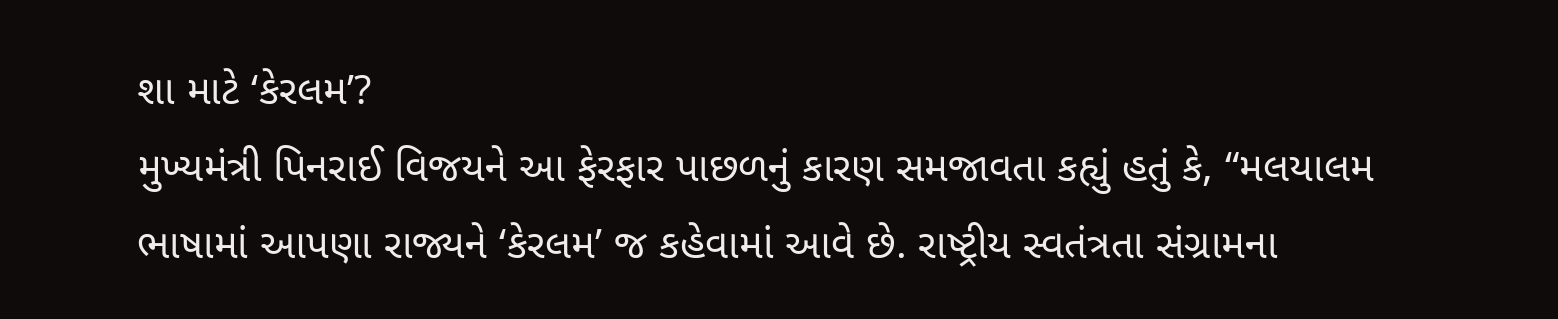શા માટે ‘કેરલમ’?
મુખ્યમંત્રી પિનરાઈ વિજયને આ ફેરફાર પાછળનું કારણ સમજાવતા કહ્યું હતું કે, “મલયાલમ ભાષામાં આપણા રાજ્યને ‘કેરલમ’ જ કહેવામાં આવે છે. રાષ્ટ્રીય સ્વતંત્રતા સંગ્રામના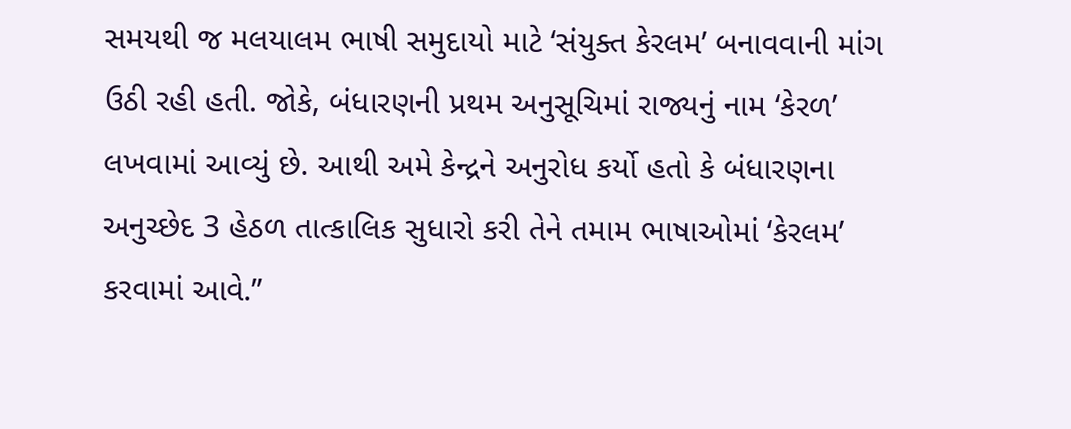સમયથી જ મલયાલમ ભાષી સમુદાયો માટે ‘સંયુક્ત કેરલમ’ બનાવવાની માંગ ઉઠી રહી હતી. જોકે, બંધારણની પ્રથમ અનુસૂચિમાં રાજ્યનું નામ ‘કેરળ’ લખવામાં આવ્યું છે. આથી અમે કેન્દ્રને અનુરોધ કર્યો હતો કે બંધારણના અનુચ્છેદ 3 હેઠળ તાત્કાલિક સુધારો કરી તેને તમામ ભાષાઓમાં ‘કેરલમ’ કરવામાં આવે.”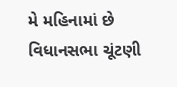મે મહિનામાં છે વિધાનસભા ચૂંટણી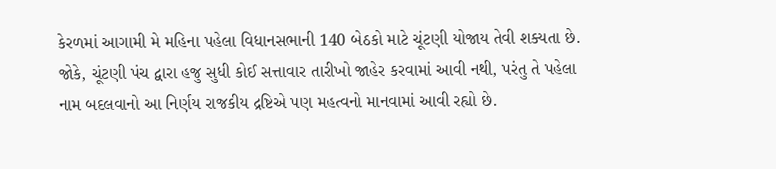કેરળમાં આગામી મે મહિના પહેલા વિધાનસભાની 140 બેઠકો માટે ચૂંટણી યોજાય તેવી શક્યતા છે. જોકે, ચૂંટણી પંચ દ્વારા હજુ સુધી કોઈ સત્તાવાર તારીખો જાહેર કરવામાં આવી નથી, પરંતુ તે પહેલા નામ બદલવાનો આ નિર્ણય રાજકીય દ્રષ્ટિએ પણ મહત્વનો માનવામાં આવી રહ્યો છે.